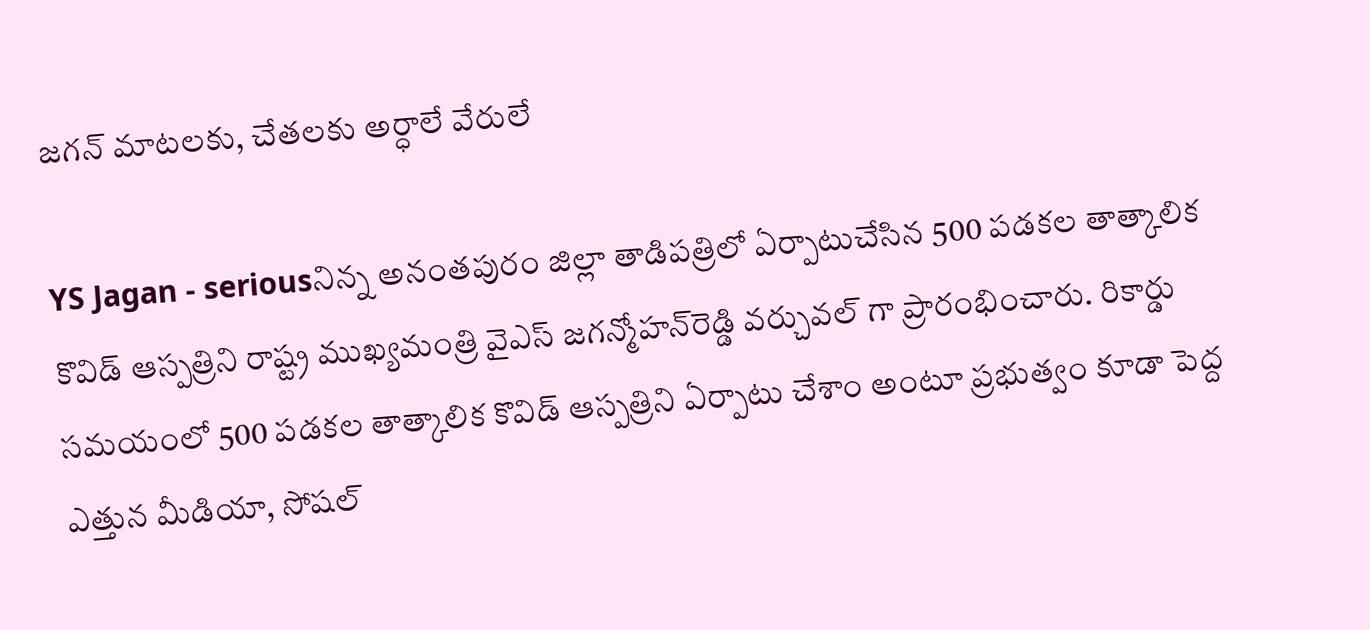జగన్ మాటలకు, చేతలకు అర్ధాలే వేరులే

YS Jagan - seriousనిన్న అనంతపురం జిల్లా తాడిపత్రిలో ఏర్పాటుచేసిన 500 పడకల తాత్కాలిక కొవిడ్‌ ఆస్పత్రిని రాష్ట్ర ముఖ్యమంత్రి వైఎస్‌ జగన్మోహన్‌రెడ్డి వర్చువల్‌ గా ప్రారంభించారు. రికార్డు సమయంలో 500 పడకల తాత్కాలిక కొవిడ్‌ ఆస్పత్రిని ఏర్పాటు చేశాం అంటూ ప్రభుత్వం కూడా పెద్ద ఎత్తున మీడియా, సోషల్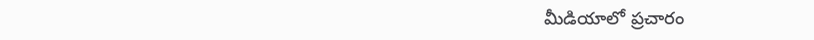మీడియాలో ప్రచారం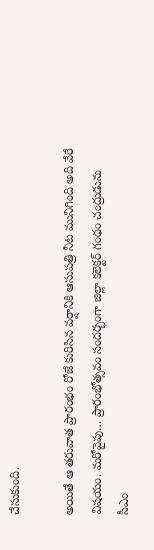చేసుకుంది.

అయితే ఆ తరువాత ప్రారంభం రోజే కురిసిన వర్షానికి ఆసుపత్రి నీట మునిగింది అది వేరే విషయం. మరోవైపు… ప్రారంభోత్సవం సందర్భంగా జిల్లా కలెక్టర్ గంధం చంద్రుడును సీఎం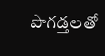పొగడ్తలతో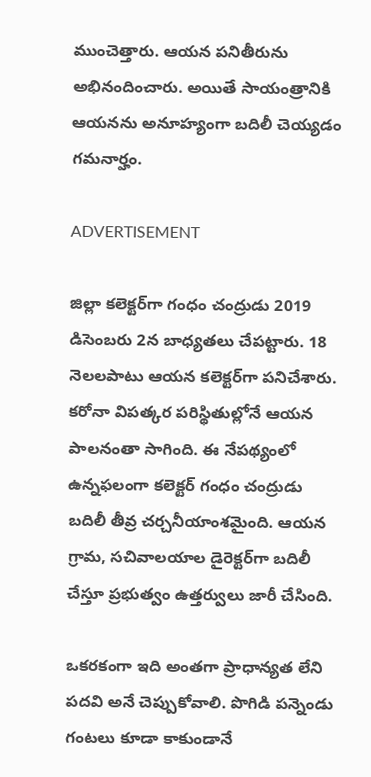ముంచెత్తారు. ఆయన పనితీరును అభినందించారు. అయితే సాయంత్రానికి ఆయనను అనూహ్యంగా బదిలీ చెయ్యడం గమనార్హం.

ADVERTISEMENT

జిల్లా కలెక్టర్‌గా గంధం చంద్రుడు 2019 డిసెంబరు 2న బాధ్యతలు చేపట్టారు. 18 నెలలపాటు ఆయన కలెక్టర్‌గా పనిచేశారు. కరోనా విపత్కర పరిస్థితుల్లోనే ఆయన పాలనంతా సాగింది. ఈ నేపథ్యంలో ఉన్నఫలంగా కలెక్టర్‌ గంధం చంద్రుడు బదిలీ తీవ్ర చర్చనీయాంశమైంది. ఆయన గ్రామ, సచివాలయాల డైరెక్టర్‌గా బదిలీ చేస్తూ ప్రభుత్వం ఉత్తర్వులు జారీ చేసింది.

ఒకరకంగా ఇది అంతగా ప్రాధాన్యత లేని పదవి అనే చెప్పుకోవాలి. పొగిడి పన్నెండు గంటలు కూడా కాకుండానే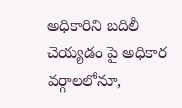అధికారిని బదిలీ చెయ్యడం పై అధికార వర్గాలలోనూ,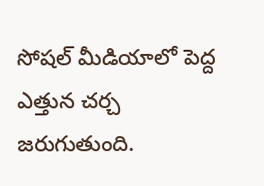సోషల్ మీడియాలో పెద్ద ఎత్తున చర్చ జరుగుతుంది.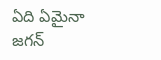ఏది ఏమైనా జగన్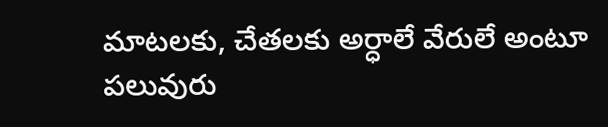మాటలకు, చేతలకు అర్ధాలే వేరులే అంటూ పలువురు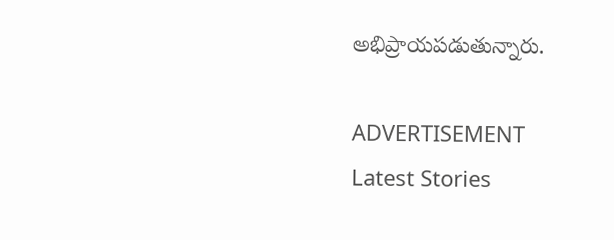అభిప్రాయపడుతున్నారు.

ADVERTISEMENT
Latest Stories